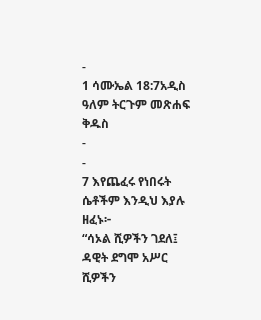-
1 ሳሙኤል 18:7አዲስ ዓለም ትርጉም መጽሐፍ ቅዱስ
-
-
7 እየጨፈሩ የነበሩት ሴቶችም እንዲህ እያሉ ዘፈኑ፦
“ሳኦል ሺዎችን ገደለ፤
ዳዊት ደግሞ አሥር ሺዎችን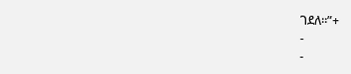ገደለ።”+
-
-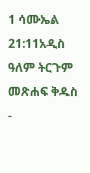1 ሳሙኤል 21:11አዲስ ዓለም ትርጉም መጽሐፍ ቅዱስ
-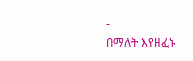-
በማለት እየዘፈኑ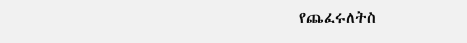የጨፈሩለትስ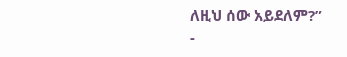ለዚህ ሰው አይደለም?”
-